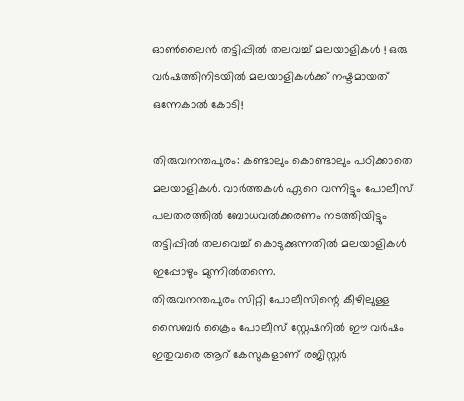ഓണ്‍ലൈന്‍ തട്ടിപ്പില്‍ തലവച്ച് മലയാളികള്‍ ! ഒരു വര്‍ഷത്തിനിടയില്‍ മലയാളികള്‍ക്ക് നഷ്ടമായത് ഒന്നേകാല്‍ കോടി!

തിരുവനന്തപുരം: കണ്ടാലും കൊണ്ടാലും പഠിക്കാതെ മലയാളികള്‍. വാര്‍ത്തകള്‍ ഏറെ വന്നിട്ടും പോലീസ് പലതരത്തില്‍ ബോധവല്‍ക്കരണം നടത്തിയിട്ടും തട്ടിപ്പില്‍ തലവെച്ച് കൊടുക്കുന്നതില്‍ മലയാളികള്‍ ഇപ്പോഴും മുന്നില്‍തന്നെ.
തിരുവനന്തപുരം സിറ്റി പോലീസിന്റെ കീഴിലുള്ള സൈബര്‍ ക്രൈം പോലീസ് സ്റ്റേഷനില്‍ ഈ വര്‍ഷം ഇതുവരെ ആറ് കേസുകളാണ് രജിസ്റ്റര്‍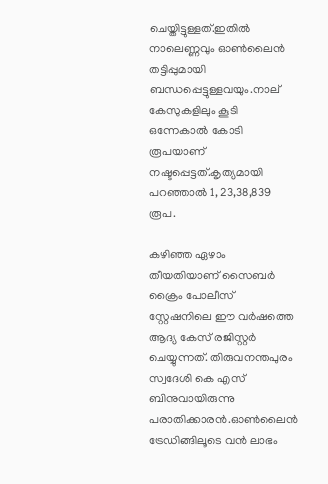ചെയ്തിട്ടുള്ളത്.ഇതില്‍ നാലെണ്ണവും ഓണ്‍ലൈന്‍ തട്ടിപ്പുമായി ബന്ധപ്പെട്ടുള്ളവയും.നാല് കേസുകളിലും കൂടി ഒന്നേകാല്‍ കോടി രൂപയാണ് നഷ്ടപ്പെട്ടത്.കൃത്യമായി പറഞ്ഞാല്‍ 1, 23,38,839 രൂപ.

കഴിഞ്ഞ ഏഴാം തീയതിയാണ് സൈബര്‍ ക്രൈം പോലീസ് സ്റ്റേഷനിലെ ഈ വര്‍ഷത്തെ ആദ്യ കേസ് രജിസ്റ്റര്‍ ചെയ്യുന്നത്. തിരുവനന്തപുരം സ്വദേശി കെ എസ് ബിനുവായിരുന്നു പരാതിക്കാരന്‍.ഓണ്‍ലൈന്‍ ട്രേഡിങ്ങിലൂടെ വന്‍ ലാഭം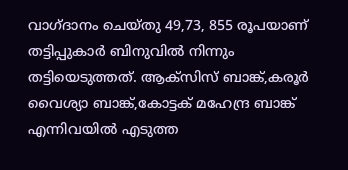വാഗ്ദാനം ചെയ്തു 49,73, 855 രൂപയാണ് തട്ടിപ്പുകാര്‍ ബിനുവില്‍ നിന്നും തട്ടിയെടുത്തത്. ആക്‌സിസ് ബാങ്ക്,കരൂര്‍ വൈശ്യാ ബാങ്ക്,കോട്ടക് മഹേന്ദ്ര ബാങ്ക് എന്നിവയില്‍ എടുത്ത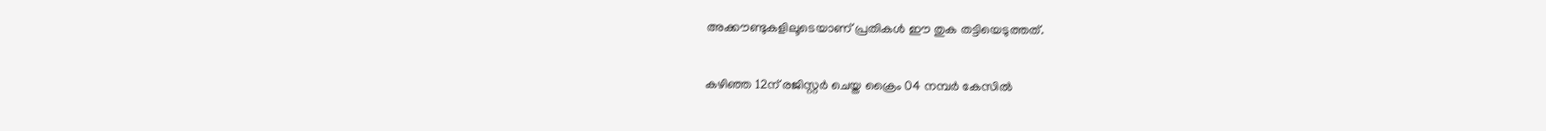അക്കൗണ്ടുകളിലൂടെയാണ് പ്രതികള്‍ ഈ തുക തട്ടിയെടുത്തത്.

കഴിഞ്ഞ 12ന് രജിസ്റ്റര്‍ ചെയ്ത ക്രൈം 04 നമ്പര്‍ കേസില്‍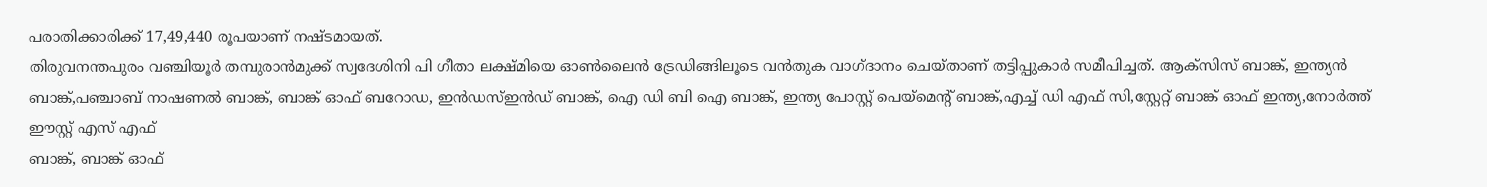പരാതിക്കാരിക്ക് 17,49,440 രൂപയാണ് നഷ്ടമായത്.
തിരുവനന്തപുരം വഞ്ചിയൂര്‍ തമ്പുരാന്‍മുക്ക് സ്വദേശിനി പി ഗീതാ ലക്ഷ്മിയെ ഓണ്‍ലൈന്‍ ട്രേഡിങ്ങിലൂടെ വന്‍തുക വാഗ്ദാനം ചെയ്താണ് തട്ടിപ്പുകാര്‍ സമീപിച്ചത്. ആക്‌സിസ് ബാങ്ക്, ഇന്ത്യന്‍ ബാങ്ക്,പഞ്ചാബ് നാഷണല്‍ ബാങ്ക്, ബാങ്ക് ഓഫ് ബറോഡ, ഇന്‍ഡസ്ഇന്‍ഡ് ബാങ്ക്, ഐ ഡി ബി ഐ ബാങ്ക്, ഇന്ത്യ പോസ്റ്റ് പെയ്‌മെന്റ് ബാങ്ക്,എച്ച് ഡി എഫ് സി,സ്റ്റേറ്റ് ബാങ്ക് ഓഫ് ഇന്ത്യ,നോര്‍ത്ത് ഈസ്റ്റ് എസ് എഫ്
ബാങ്ക്, ബാങ്ക് ഓഫ്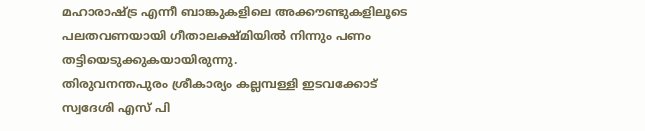മഹാരാഷ്ട്ര എന്നീ ബാങ്കുകളിലെ അക്കൗണ്ടുകളിലൂടെ പലതവണയായി ഗീതാലക്ഷ്മിയില്‍ നിന്നും പണം തട്ടിയെടുക്കുകയായിരുന്നു.
തിരുവനന്തപുരം ശ്രീകാര്യം കല്ലമ്പള്ളി ഇടവക്കോട് സ്വദേശി എസ് പി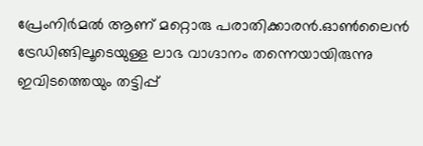പ്രേംനിര്‍മല്‍ ആണ് മറ്റൊരു പരാതിക്കാരന്‍.ഓണ്‍ലൈന്‍ ട്രേഡിങ്ങിലൂടെയുള്ള ലാഭ വാഗ്ദാനം തന്നെയായിരുന്നു ഇവിടത്തെയും തട്ടിപ്പ്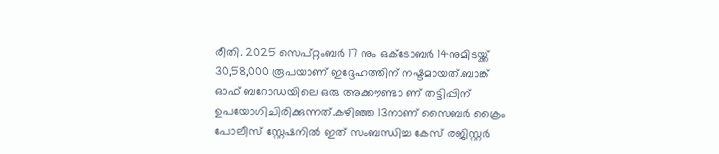രീതി. 2025 സെപ്റ്റംബര്‍ 17 നും ഒക്ടോബര്‍ 14നുമിടയ്ക്ക് 30,58,000 രൂപയാണ് ഇദ്ദേഹത്തിന് നഷ്ടമായത്.ബാങ്ക് ഓഫ് ബറോഡയിലെ ഒരു അക്കൗണ്ടാ ണ് തട്ടിപ്പിന് ഉപയോഗിചിരിക്കുന്നത്.കഴിഞ്ഞ 13നാണ് സൈബര്‍ ക്രൈം പോലീസ് സ്റ്റേഷനില്‍ ഇത് സംബന്ധിച്ച കേസ് രജിസ്റ്റര്‍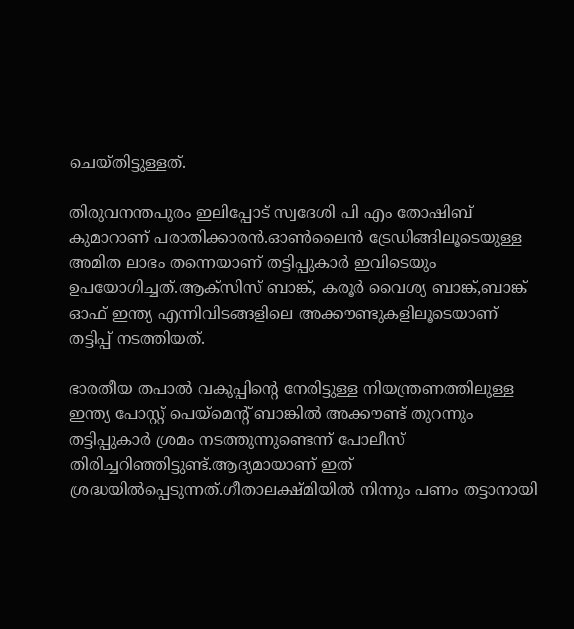ചെയ്തിട്ടുള്ളത്.

തിരുവനന്തപുരം ഇലിപ്പോട് സ്വദേശി പി എം തോഷിബ് കുമാറാണ് പരാതിക്കാരന്‍.ഓണ്‍ലൈന്‍ ട്രേഡിങ്ങിലൂടെയുള്ള അമിത ലാഭം തന്നെയാണ് തട്ടിപ്പുകാര്‍ ഇവിടെയും ഉപയോഗിച്ചത്.ആക്‌സിസ് ബാങ്ക്, കരൂര്‍ വൈശ്യ ബാങ്ക്,ബാങ്ക് ഓഫ് ഇന്ത്യ എന്നിവിടങ്ങളിലെ അക്കൗണ്ടുകളിലൂടെയാണ് തട്ടിപ്പ് നടത്തിയത്.

ഭാരതീയ തപാല്‍ വകുപ്പിന്റെ നേരിട്ടുള്ള നിയന്ത്രണത്തിലുള്ള ഇന്ത്യ പോസ്റ്റ് പെയ്‌മെന്റ് ബാങ്കില്‍ അക്കൗണ്ട് തുറന്നും തട്ടിപ്പുകാര്‍ ശ്രമം നടത്തുന്നുണ്ടെന്ന് പോലീസ് തിരിച്ചറിഞ്ഞിട്ടുണ്ട്.ആദ്യമായാണ് ഇത് ശ്രദ്ധയില്‍പ്പെടുന്നത്.ഗീതാലക്ഷ്മിയില്‍ നിന്നും പണം തട്ടാനായി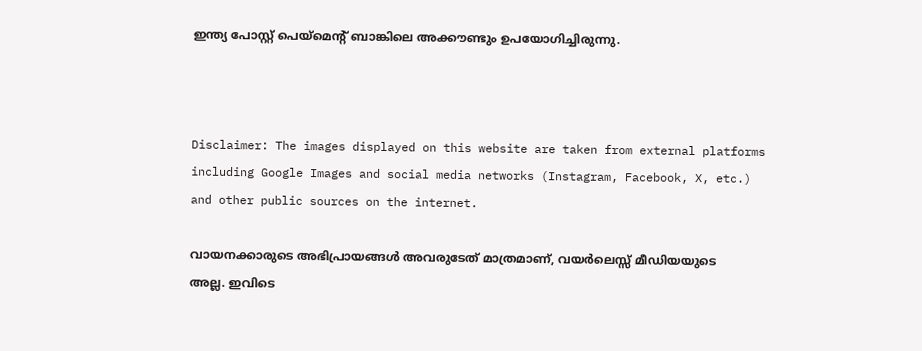ഇന്ത്യ പോസ്റ്റ് പെയ്‌മെന്റ് ബാങ്കിലെ അക്കൗണ്ടും ഉപയോഗിച്ചിരുന്നു.



Disclaimer: The images displayed on this website are taken from external platforms including Google Images and social media networks (Instagram, Facebook, X, etc.) and other public sources on the internet.

വായനക്കാരുടെ അഭിപ്രായങ്ങള്‍ അവരുടേത് മാത്രമാണ്, വയർലെസ്സ് മീഡിയയുടെ അല്ല. ഇവിടെ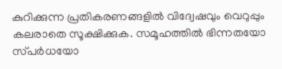കുറിക്കുന്ന പ്രതികരണങ്ങളിൽ വിദ്വേഷവും വെറുപ്പും കലരാതെ സൂക്ഷിക്കുക. സമൂഹത്തിൽ ഭിന്നതയോ സ്‌പർധയോ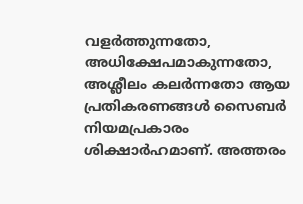വളർത്തുന്നതോ, അധിക്ഷേപമാകുന്നതോ, അശ്ലീലം കലർന്നതോ ആയ പ്രതികരണങ്ങൾ സൈബർ നിയമപ്രകാരം ശിക്ഷാർഹമാണ്. അത്തരം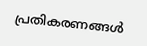പ്രതികരണങ്ങൾ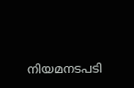നിയമനടപടി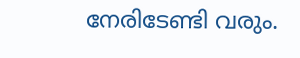നേരിടേണ്ടി വരും.